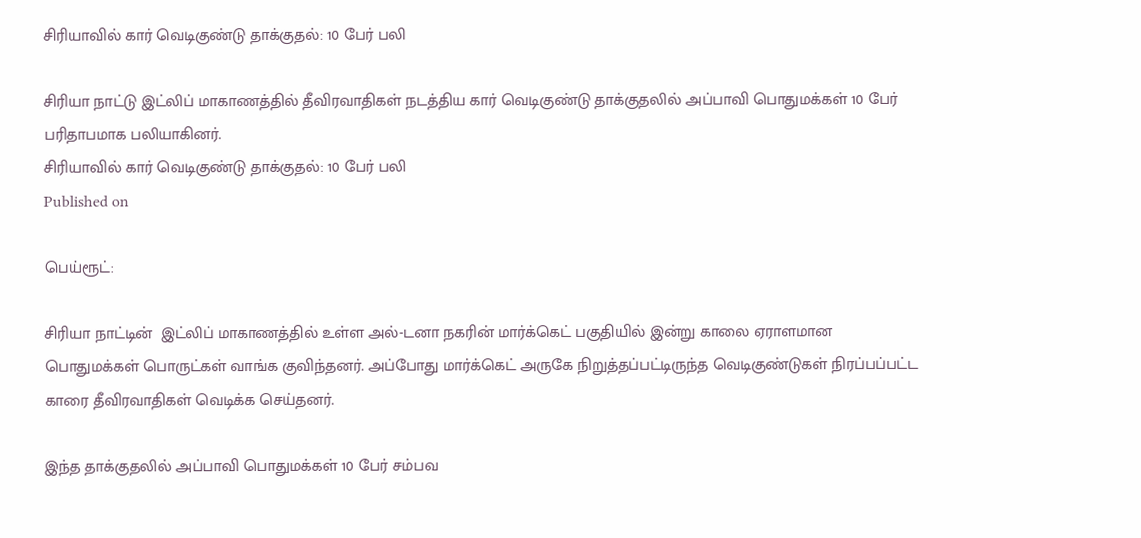சிரியாவில் கார் வெடிகுண்டு தாக்குதல்: 10 பேர் பலி

சிரியா நாட்டு இட்லிப் மாகாணத்தில் தீவிரவாதிகள் நடத்திய கார் வெடிகுண்டு தாக்குதலில் அப்பாவி பொதுமக்கள் 10 பேர் பரிதாபமாக பலியாகினர்.
சிரியாவில் கார் வெடிகுண்டு தாக்குதல்: 10 பேர் பலி
Published on

பெய்ரூட்:

சிரியா நாட்டின்  இட்லிப் மாகாணத்தில் உள்ள அல்-டனா நகரின் மார்க்கெட் பகுதியில் இன்று காலை ஏராளமான பொதுமக்கள் பொருட்கள் வாங்க குவிந்தனர். அப்போது மார்க்கெட் அருகே நிறுத்தப்பட்டிருந்த வெடிகுண்டுகள் நிரப்பப்பட்ட காரை தீவிரவாதிகள் வெடிக்க செய்தனர்.

இந்த தாக்குதலில் அப்பாவி பொதுமக்கள் 10 பேர் சம்பவ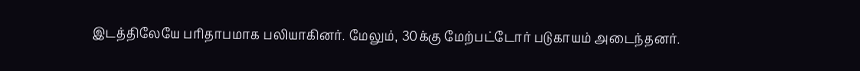இடத்திலேயே பரிதாபமாக பலியாகினர். மேலும், 30க்கு மேற்பட்டோர் படுகாயம் அடைந்தனர்.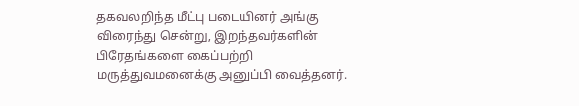தகவலறிந்த மீட்பு படையினர் அங்கு விரைந்து சென்று, இறந்தவர்களின் பிரேதங்களை கைப்பற்றி மருத்துவமனைக்கு அனுப்பி வைத்தனர்.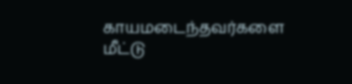காயமடைந்தவர்களை மீட்டு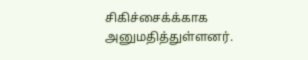சிகிச்சைக்க்காக அனுமதித்துள்ளனர்.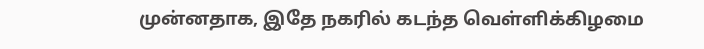முன்னதாக, இதே நகரில் கடந்த வெள்ளிக்கிழமை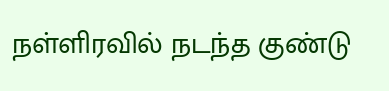நள்ளிரவில் நடந்த குண்டு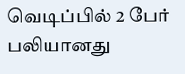வெடிப்பில் 2 பேர் பலியானது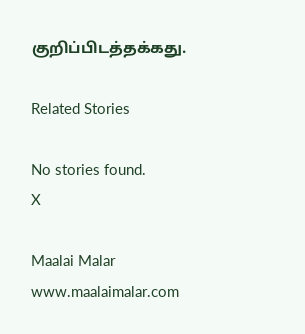குறிப்பிடத்தக்கது.

Related Stories

No stories found.
X

Maalai Malar
www.maalaimalar.com